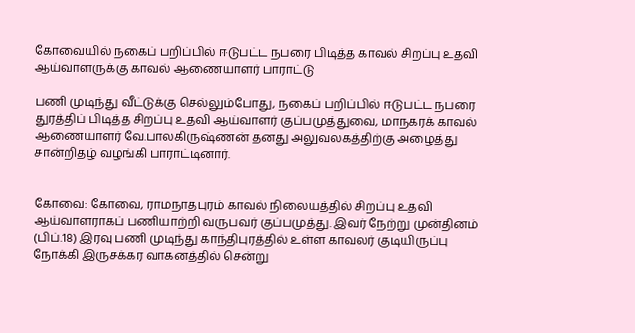கோவையில் நகைப் பறிப்பில் ஈடுபட்ட நபரை பிடித்த காவல் சிறப்பு உதவி ஆய்வாளருக்கு காவல் ஆணையாளர் பாராட்டு

பணி முடிந்து வீட்டுக்கு செல்லும்போது, நகைப் பறிப்பில் ஈடுபட்ட நபரை துரத்திப் பிடித்த சிறப்பு உதவி ஆய்வாளர் குப்பமுத்துவை, மாநகரக் காவல் ஆணையாளர் வே.பாலகிருஷ்ணன் தனது அலுவலகத்திற்கு அழைத்து சான்றிதழ் வழங்கி பாராட்டினார்.


கோவை: கோவை, ராமநாதபுரம் காவல் நிலையத்தில் சிறப்பு உதவி ஆய்வாளராகப் பணியாற்றி வருபவர் குப்பமுத்து. இவர் நேற்று முன்தினம் (பிப்.18) இரவு பணி முடிந்து காந்திபுரத்தில் உள்ள காவலர் குடியிருப்பு நோக்கி இருசக்கர வாகனத்தில் சென்று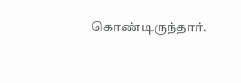கொண்டிருந்தார்.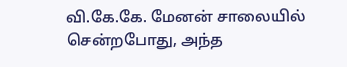வி.கே.கே. மேனன் சாலையில் சென்றபோது, அந்த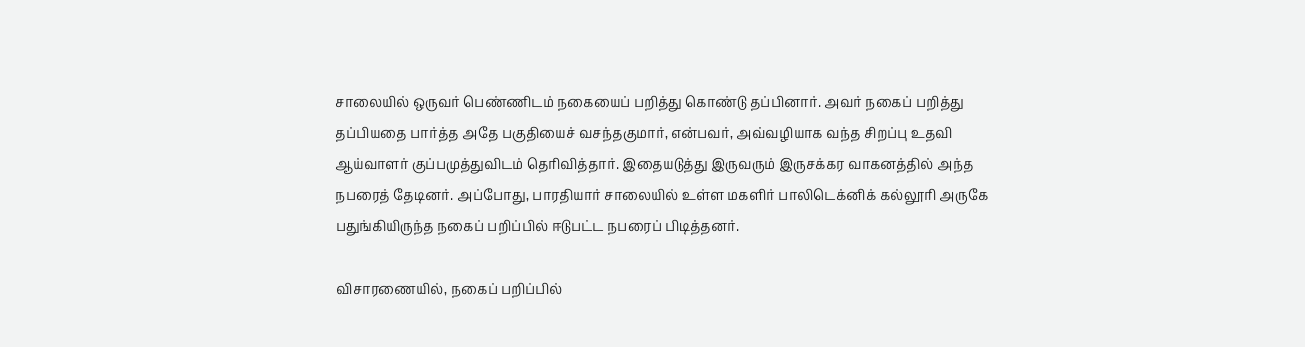சாலையில் ஒருவர் பெண்ணிடம் நகையைப் பறித்து கொண்டு தப்பினார். அவர் நகைப் பறித்து தப்பியதை பார்த்த அதே பகுதியைச் வசந்தகுமார், என்பவர், அவ்வழியாக வந்த சிறப்பு உதவி ஆய்வாளர் குப்பமுத்துவிடம் தெரிவித்தார். இதையடுத்து இருவரும் இருசக்கர வாகனத்தில் அந்த நபரைத் தேடினர். அப்போது, பாரதியார் சாலையில் உள்ள மகளிர் பாலிடெக்னிக் கல்லூரி அருகே பதுங்கியிருந்த நகைப் பறிப்பில் ஈடுபட்ட நபரைப் பிடித்தனர்.

விசாரணையில், நகைப் பறிப்பில்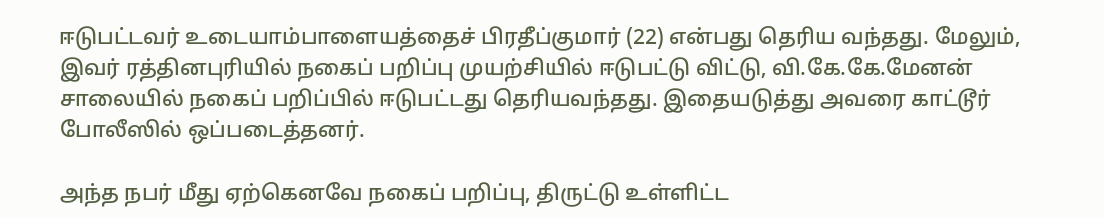ஈடுபட்டவர் உடையாம்பாளையத்தைச் பிரதீப்குமார் (22) என்பது தெரிய வந்தது. மேலும், இவர் ரத்தினபுரியில் நகைப் பறிப்பு முயற்சியில் ஈடுபட்டு விட்டு, வி.கே.கே.மேனன் சாலையில் நகைப் பறிப்பில் ஈடுபட்டது தெரியவந்தது. இதையடுத்து அவரை காட்டூர் போலீஸில் ஒப்படைத்தனர்.

அந்த நபர் மீது ஏற்கெனவே நகைப் பறிப்பு, திருட்டு உள்ளிட்ட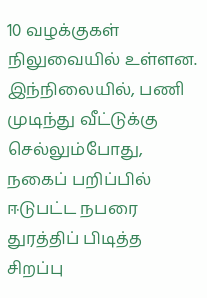10 வழக்குகள் நிலுவையில் உள்ளன. இந்நிலையில், பணி முடிந்து வீட்டுக்கு செல்லும்போது, நகைப் பறிப்பில் ஈடுபட்ட நபரை துரத்திப் பிடித்த சிறப்பு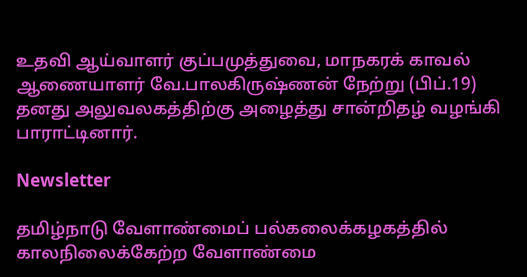உதவி ஆய்வாளர் குப்பமுத்துவை, மாநகரக் காவல் ஆணையாளர் வே.பாலகிருஷ்ணன் நேற்று (பிப்.19) தனது அலுவலகத்திற்கு அழைத்து சான்றிதழ் வழங்கி பாராட்டினார்.

Newsletter

தமிழ்நாடு வேளாண்மைப் பல்கலைக்கழகத்தில் காலநிலைக்கேற்ற வேளாண்மை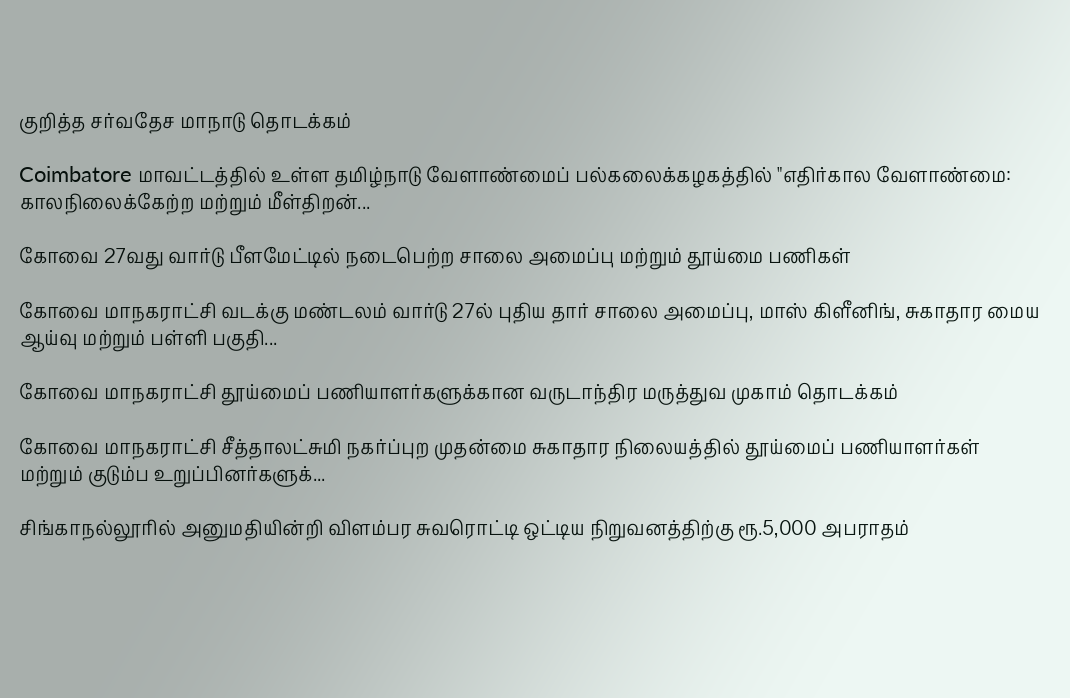குறித்த சர்வதேச மாநாடு தொடக்கம்

Coimbatore மாவட்டத்தில் உள்ள தமிழ்நாடு வேளாண்மைப் பல்கலைக்கழகத்தில் "எதிர்கால வேளாண்மை: காலநிலைக்கேற்ற மற்றும் மீள்திறன்...

கோவை 27வது வார்டு பீளமேட்டில் நடைபெற்ற சாலை அமைப்பு மற்றும் தூய்மை பணிகள்

கோவை மாநகராட்சி வடக்கு மண்டலம் வார்டு 27ல் புதிய தார் சாலை அமைப்பு, மாஸ் கிளீனிங், சுகாதார மைய ஆய்வு மற்றும் பள்ளி பகுதி...

கோவை மாநகராட்சி தூய்மைப் பணியாளர்களுக்கான வருடாந்திர மருத்துவ முகாம் தொடக்கம்

கோவை மாநகராட்சி சீத்தாலட்சுமி நகர்ப்புற முதன்மை சுகாதார நிலையத்தில் தூய்மைப் பணியாளர்கள் மற்றும் குடும்ப உறுப்பினர்களுக்...

சிங்காநல்லூரில் அனுமதியின்றி விளம்பர சுவரொட்டி ஒட்டிய நிறுவனத்திற்கு ரூ.5,000 அபராதம்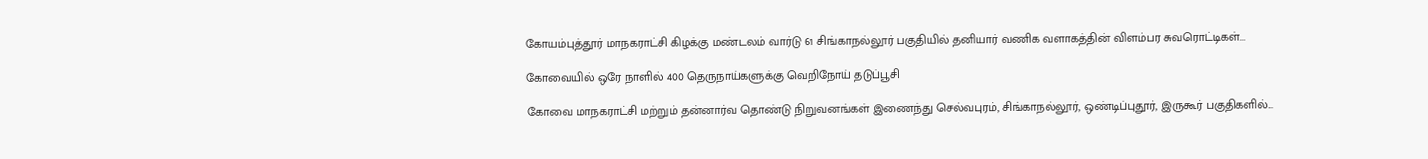கோயம்புத்தூர் மாநகராட்சி கிழக்கு மண்டலம் வார்டு 61 சிங்காநல்லூர் பகுதியில் தனியார் வணிக வளாகத்தின் விளம்பர சுவரொட்டிகள்...

கோவையில் ஒரே நாளில் 400 தெருநாய்களுக்கு வெறிநோய் தடுப்பூசி

கோவை மாநகராட்சி மற்றும் தன்னார்வ தொண்டு நிறுவனங்கள் இணைந்து செல்வபுரம், சிங்காநல்லூர், ஒண்டிப்புதூர், இருகூர் பகுதிகளில்...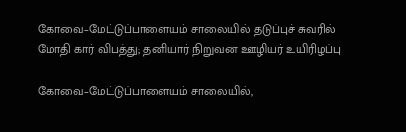கோவை–மேட்டுப்பாளையம் சாலையில் தடுப்புச் சுவரில் மோதி கார் விபத்து; தனியார் நிறுவன ஊழியர் உயிரிழப்பு

கோவை–மேட்டுப்பாளையம் சாலையில்,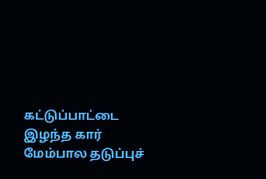கட்டுப்பாட்டை இழந்த கார் மேம்பால தடுப்புச்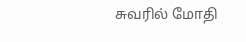சுவரில் மோதி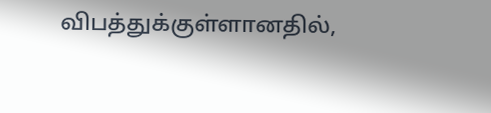விபத்துக்குள்ளானதில்,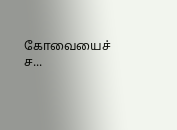கோவையைச் ச...